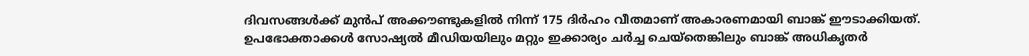ദിവസങ്ങള്‍ക്ക് മുന്‍പ് അക്കൗണ്ടുകളില്‍ നിന്ന് 175 ദിര്‍ഹം വീതമാണ് അകാരണമായി ബാങ്ക് ഈടാക്കിയത്. ഉപഭോക്താക്കള്‍ സോഷ്യല്‍ മീഡിയയിലും മറ്റും ഇക്കാര്യം ചര്‍ച്ച ചെയ്തെങ്കിലും ബാങ്ക് അധികൃതര്‍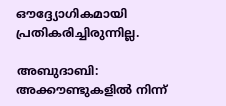ഔദ്ദ്യോഗികമായി പ്രതികരിച്ചിരുന്നില്ല.

അബുദാബി: അക്കൗണ്ടുകളില്‍ നിന്ന്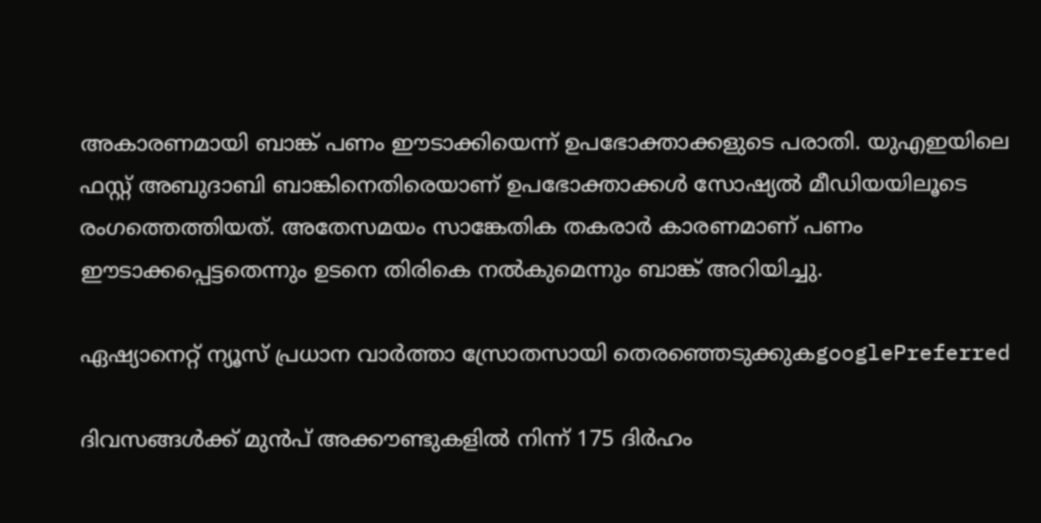അകാരണമായി ബാങ്ക് പണം ഈടാക്കിയെന്ന് ഉപഭോക്താക്കളുടെ പരാതി. യുഎഇയിലെ ഫസ്റ്റ് അബുദാബി ബാങ്കിനെതിരെയാണ് ഉപഭോക്താക്കള്‍ സോഷ്യല്‍ മീഡിയയിലൂടെ രംഗത്തെത്തിയത്. അതേസമയം സാങ്കേതിക തകരാര്‍ കാരണമാണ് പണം ഈടാക്കപ്പെട്ടതെന്നും ഉടനെ തിരികെ നല്‍കുമെന്നും ബാങ്ക് അറിയിച്ചു.

ഏഷ്യാനെറ്റ് ന്യൂസ് പ്രധാന വാർത്താ സ്രോതസായി തെരഞ്ഞെടുക്കുകgooglePreferred

ദിവസങ്ങള്‍ക്ക് മുന്‍പ് അക്കൗണ്ടുകളില്‍ നിന്ന് 175 ദിര്‍ഹം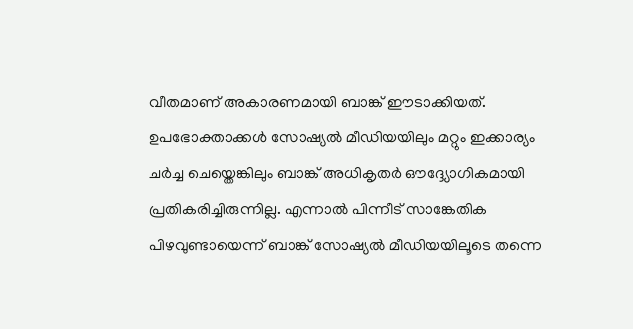വീതമാണ് അകാരണമായി ബാങ്ക് ഈടാക്കിയത്. ഉപഭോക്താക്കള്‍ സോഷ്യല്‍ മീഡിയയിലും മറ്റും ഇക്കാര്യം ചര്‍ച്ച ചെയ്തെങ്കിലും ബാങ്ക് അധികൃതര്‍ ഔദ്ദ്യോഗികമായി പ്രതികരിച്ചിരുന്നില്ല. എന്നാല്‍ പിന്നീട് സാങ്കേതിക പിഴവുണ്ടായെന്ന് ബാങ്ക് സോഷ്യല്‍ മീഡിയയിലൂടെ തന്നെ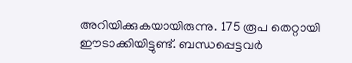അറിയിക്കുകയായിരുന്നു. 175 രൂപ തെറ്റായി ഈടാക്കിയിട്ടുണ്ട്. ബന്ധപ്പെട്ടവര്‍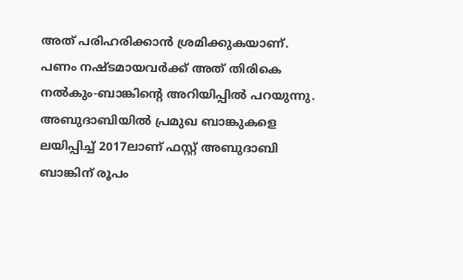അത് പരിഹരിക്കാന്‍ ശ്രമിക്കുകയാണ്. പണം നഷ്ടമായവര്‍ക്ക് അത് തിരികെ നല്‍കും-ബാങ്കിന്റെ അറിയിപ്പില്‍ പറയുന്നു. അബുദാബിയില്‍ പ്രമുഖ ബാങ്കുകളെ ലയിപ്പിച്ച് 2017ലാണ് ഫസ്റ്റ് അബുദാബി ബാങ്കിന് രൂപം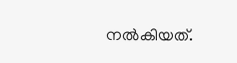നല്‍കിയത്.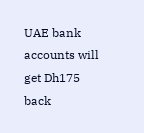UAE bank accounts will get Dh175 back